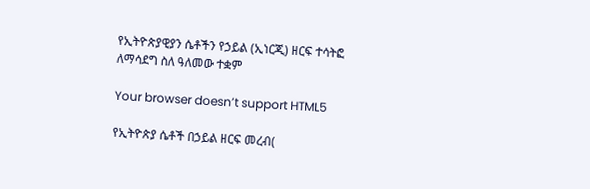የኢትዮጵያዊያን ሴቶችን የኃይል (ኢነርጂ) ዘርፍ ተሳትፎ ለማሳደግ ስለ ዓለመው ተቋም

Your browser doesn’t support HTML5

የኢትዮጵያ ሴቶች በኃይል ዘርፍ መረብ(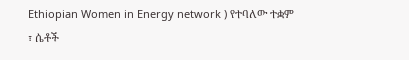Ethiopian Women in Energy network ) የተባለው ተቋም ፣ ሴቶች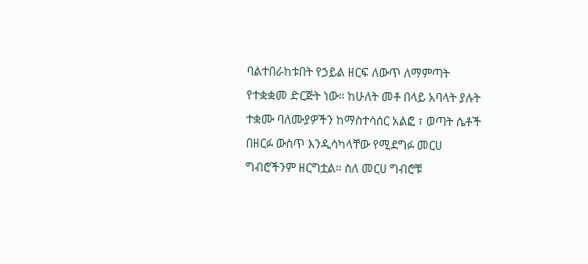ባልተበራከቱበት የኃይል ዘርፍ ለውጥ ለማምጣት የተቋቋመ ድርጅት ነው። ከሁለት መቶ በላይ አባላት ያሉት ተቋሙ ባለሙያዎችን ከማስተሳሰር አልፎ ፣ ወጣት ሴቶች በዘርፉ ውስጥ እንዲሳካላቸው የሚደግፉ መርሀ ግብሮችንም ዘርግቷል። ስለ መርሀ ግብሮቹ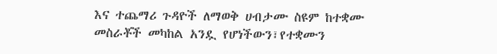እና ተጨማሪ ጉዳዮች ለማወቅ ሀብታሙ ስዩም ከተቋሙ መስራቾች መካከል አንዷ የሆነችውን፣የተቋሙን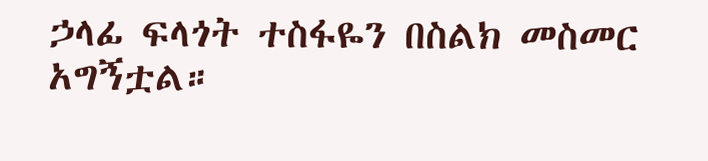ኃላፊ ፍላጎት ተስፋዬን በስልክ መስመር አግኝቷል።